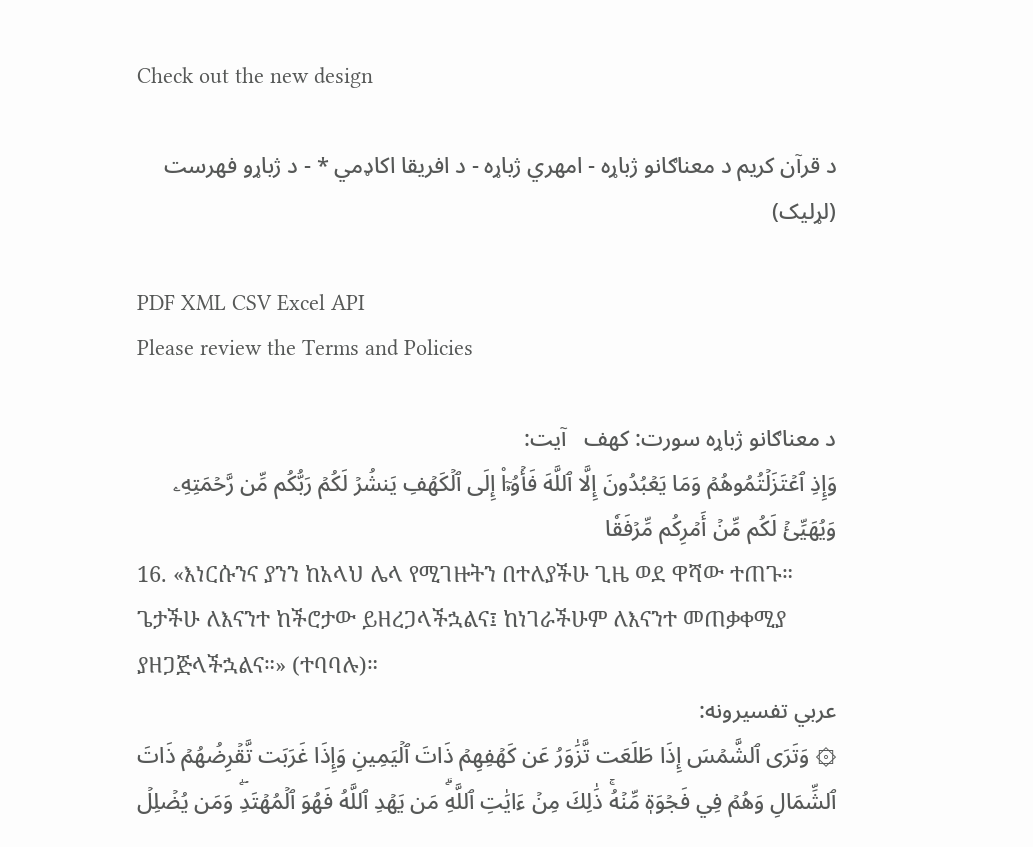Check out the new design

د قرآن کریم د معناګانو ژباړه - امهري ژباړه - د افریقا اکاډمي * - د ژباړو فهرست (لړلیک)

PDF XML CSV Excel API
Please review the Terms and Policies

د معناګانو ژباړه سورت: کهف   آیت:
وَإِذِ ٱعۡتَزَلۡتُمُوهُمۡ وَمَا يَعۡبُدُونَ إِلَّا ٱللَّهَ فَأۡوُۥٓاْ إِلَى ٱلۡكَهۡفِ يَنشُرۡ لَكُمۡ رَبُّكُم مِّن رَّحۡمَتِهِۦ وَيُهَيِّئۡ لَكُم مِّنۡ أَمۡرِكُم مِّرۡفَقٗا
16. «እነርሱንና ያንን ከአላህ ሌላ የሚገዙትን በተለያችሁ ጊዜ ወደ ዋሻው ተጠጉ። ጌታችሁ ለእናንተ ከችሮታው ይዘረጋላችኋልና፤ ከነገራችሁም ለእናንተ መጠቃቀሚያ ያዘጋጅላችኋልና።» (ተባባሉ)።
عربي تفسیرونه:
۞ وَتَرَى ٱلشَّمۡسَ إِذَا طَلَعَت تَّزَٰوَرُ عَن كَهۡفِهِمۡ ذَاتَ ٱلۡيَمِينِ وَإِذَا غَرَبَت تَّقۡرِضُهُمۡ ذَاتَ ٱلشِّمَالِ وَهُمۡ فِي فَجۡوَةٖ مِّنۡهُۚ ذَٰلِكَ مِنۡ ءَايَٰتِ ٱللَّهِۗ مَن يَهۡدِ ٱللَّهُ فَهُوَ ٱلۡمُهۡتَدِۖ وَمَن يُضۡلِلۡ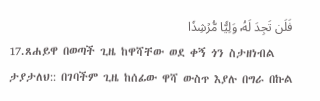فَلَن تَجِدَ لَهُۥ وَلِيّٗا مُّرۡشِدٗا
17.ጸሐይዋ በወጣች ጊዜ ከዋሻቸው ወደ ቀኝ ጎን ስታዘነብል ታያታለህ:: በገባችም ጊዜ ከሰፊው ዋሻ ውስጥ እያሉ በግራ በኩል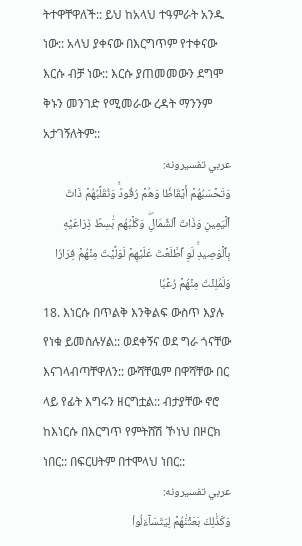ትተዋቸዋለች:: ይህ ከአላህ ተዓምራት አንዱ ነው:: አላህ ያቀናው በእርግጥም የተቀናው እርሱ ብቻ ነው:: እርሱ ያጠመመውን ደግሞ ቅኑን መንገድ የሚመራው ረዳት ማንንም አታገኝለትም::
عربي تفسیرونه:
وَتَحۡسَبُهُمۡ أَيۡقَاظٗا وَهُمۡ رُقُودٞۚ وَنُقَلِّبُهُمۡ ذَاتَ ٱلۡيَمِينِ وَذَاتَ ٱلشِّمَالِۖ وَكَلۡبُهُم بَٰسِطٞ ذِرَاعَيۡهِ بِٱلۡوَصِيدِۚ لَوِ ٱطَّلَعۡتَ عَلَيۡهِمۡ لَوَلَّيۡتَ مِنۡهُمۡ فِرَارٗا وَلَمُلِئۡتَ مِنۡهُمۡ رُعۡبٗا
18. እነርሱ በጥልቅ እንቅልፍ ውስጥ እያሉ የነቁ ይመስሉሃል:: ወደቀኝና ወደ ግራ ጎናቸው እናገላብጣቸዋለን:: ውሻቸዉም በዋሻቸው በር ላይ የፊት እግሩን ዘርግቷል:: ብታያቸው ኖሮ ከእነርሱ በእርግጥ የምትሸሽ ኾነህ በዞርክ ነበር:: በፍርሀትም በተሞላህ ነበር::
عربي تفسیرونه:
وَكَذَٰلِكَ بَعَثۡنَٰهُمۡ لِيَتَسَآءَلُواْ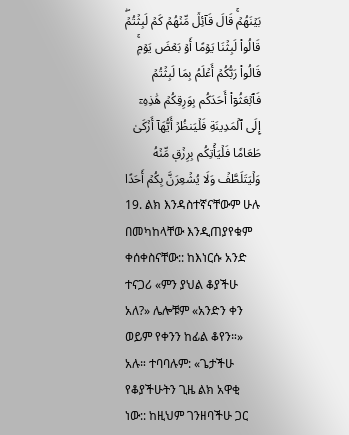بَيۡنَهُمۡۚ قَالَ قَآئِلٞ مِّنۡهُمۡ كَمۡ لَبِثۡتُمۡۖ قَالُواْ لَبِثۡنَا يَوۡمًا أَوۡ بَعۡضَ يَوۡمٖۚ قَالُواْ رَبُّكُمۡ أَعۡلَمُ بِمَا لَبِثۡتُمۡ فَٱبۡعَثُوٓاْ أَحَدَكُم بِوَرِقِكُمۡ هَٰذِهِۦٓ إِلَى ٱلۡمَدِينَةِ فَلۡيَنظُرۡ أَيُّهَآ أَزۡكَىٰ طَعَامٗا فَلۡيَأۡتِكُم بِرِزۡقٖ مِّنۡهُ وَلۡيَتَلَطَّفۡ وَلَا يُشۡعِرَنَّ بِكُمۡ أَحَدًا
19. ልክ እንዳስተኛናቸውም ሁሉ በመካከላቸው እንዲጠያየቁም ቀሰቀስናቸው:: ከእነርሱ አንድ ተናጋሪ «ምን ያህል ቆያችሁ አለ?» ሌሎቹም «አንድን ቀን ወይም የቀንን ከፊል ቆየን።» አሉ። ተባባሉም: «ጌታችሁ የቆያችሁትን ጊዜ ልክ አዋቂ ነው:: ከዚህም ገንዘባችሁ ጋር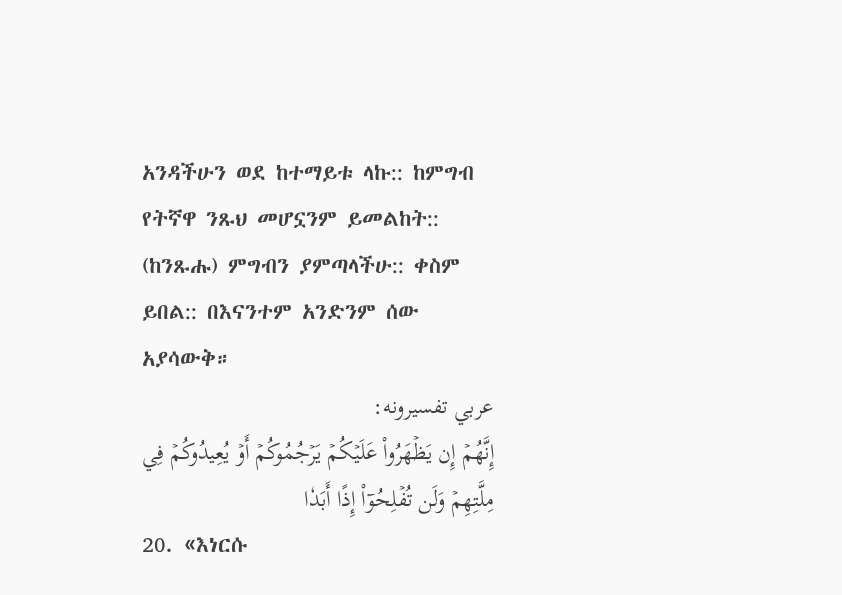አንዳችሁን ወደ ከተማይቱ ላኩ:: ከምግብ የትኛዋ ንጹህ መሆኗንም ይመልከት:: (ከንጹሑ) ምግብን ያምጣላችሁ:: ቀስም ይበል:: በእናንተም አንድንም ሰው አያሳውቅ።
عربي تفسیرونه:
إِنَّهُمۡ إِن يَظۡهَرُواْ عَلَيۡكُمۡ يَرۡجُمُوكُمۡ أَوۡ يُعِيدُوكُمۡ فِي مِلَّتِهِمۡ وَلَن تُفۡلِحُوٓاْ إِذًا أَبَدٗا
20. «እነርሱ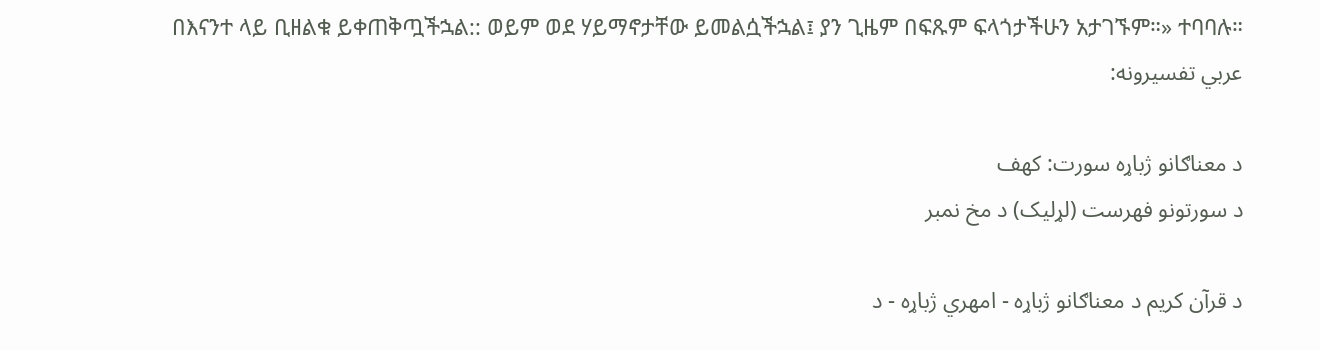በእናንተ ላይ ቢዘልቁ ይቀጠቅጧችኋል:: ወይም ወደ ሃይማኖታቸው ይመልሷችኋል፤ ያን ጊዜም በፍጹም ፍላጎታችሁን አታገኙም።» ተባባሉ።
عربي تفسیرونه:

د معناګانو ژباړه سورت: کهف
د سورتونو فهرست (لړلیک) د مخ نمبر

د قرآن کریم د معناګانو ژباړه - امهري ژباړه - د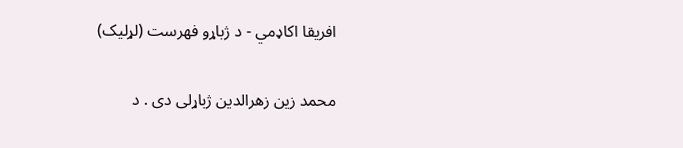افریقا اکاډمي - د ژباړو فهرست (لړلیک)

محمد زین زهرالدین ژباړلی دی . د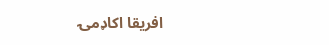افریقا اکاډمۍ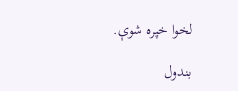لخوا خپره شوې.

بندول